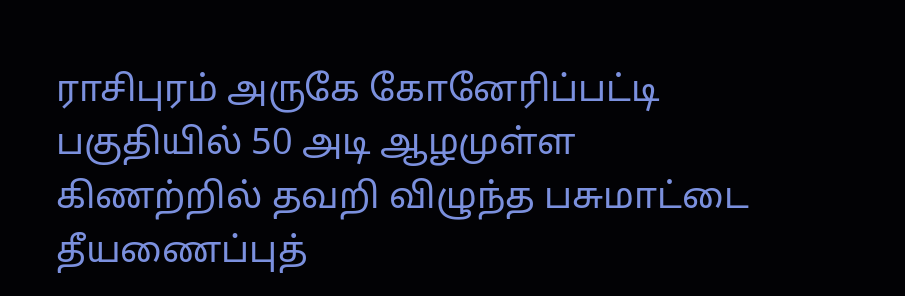ராசிபுரம் அருகே கோனேரிப்பட்டி பகுதியில் 50 அடி ஆழமுள்ள கிணற்றில் தவறி விழுந்த பசுமாட்டை தீயணைப்புத்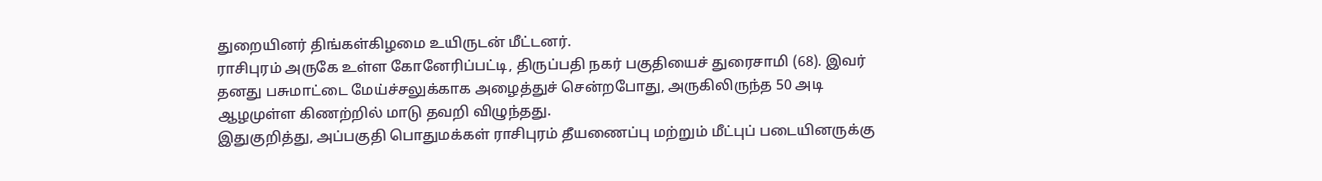துறையினர் திங்கள்கிழமை உயிருடன் மீட்டனர்.
ராசிபுரம் அருகே உள்ள கோனேரிப்பட்டி, திருப்பதி நகர் பகுதியைச் துரைசாமி (68). இவர் தனது பசுமாட்டை மேய்ச்சலுக்காக அழைத்துச் சென்றபோது, அருகிலிருந்த 50 அடி ஆழமுள்ள கிணற்றில் மாடு தவறி விழுந்தது.
இதுகுறித்து, அப்பகுதி பொதுமக்கள் ராசிபுரம் தீயணைப்பு மற்றும் மீட்புப் படையினருக்கு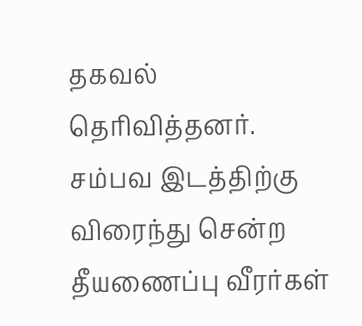தகவல் தெரிவித்தனர். சம்பவ இடத்திற்கு விரைந்து சென்ற தீயணைப்பு வீரர்கள்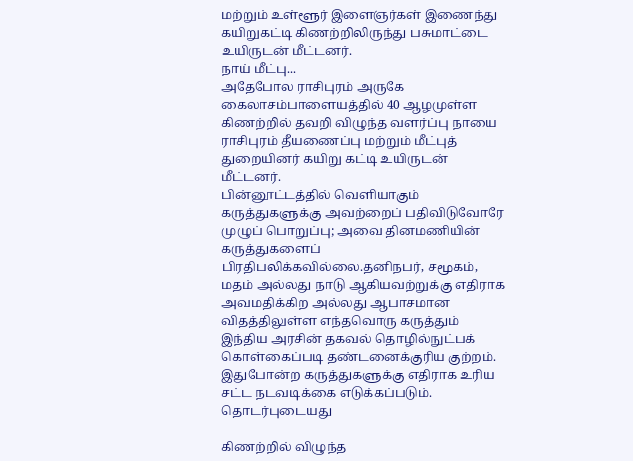மற்றும் உள்ளூர் இளைஞர்கள் இணைந்து கயிறுகட்டி கிணற்றிலிருந்து பசுமாட்டை உயிருடன் மீட்டனர்.
நாய் மீட்பு...
அதேபோல ராசிபுரம் அருகே கைலாசம்பாளையத்தில் 40 ஆழமுள்ள கிணற்றில் தவறி விழுந்த வளர்ப்பு நாயை ராசிபுரம் தீயணைப்பு மற்றும் மீட்புத் துறையினர் கயிறு கட்டி உயிருடன் மீட்டனர்.
பின்னூட்டத்தில் வெளியாகும் கருத்துகளுக்கு அவற்றைப் பதிவிடுவோரே முழுப் பொறுப்பு; அவை தினமணியின் கருத்துகளைப் பிரதிபலிக்கவில்லை.தனிநபர், சமூகம், மதம் அல்லது நாடு ஆகியவற்றுக்கு எதிராக அவமதிக்கிற அல்லது ஆபாசமான விதத்திலுள்ள எந்தவொரு கருத்தும் இந்திய அரசின் தகவல் தொழில்நுட்பக் கொள்கைப்படி தண்டனைக்குரிய குற்றம். இதுபோன்ற கருத்துகளுக்கு எதிராக உரிய சட்ட நடவடிக்கை எடுக்கப்படும்.
தொடர்புடையது

கிணற்றில் விழுந்த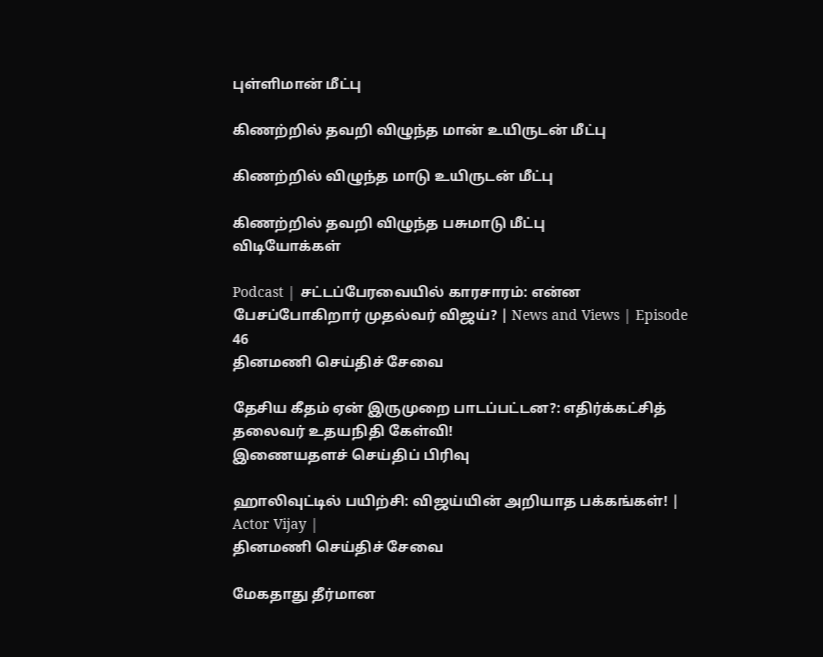புள்ளிமான் மீட்பு

கிணற்றில் தவறி விழுந்த மான் உயிருடன் மீட்பு

கிணற்றில் விழுந்த மாடு உயிருடன் மீட்பு

கிணற்றில் தவறி விழுந்த பசுமாடு மீட்பு
விடியோக்கள்

Podcast | சட்டப்பேரவையில் காரசாரம்: என்ன பேசப்போகிறார் முதல்வர் விஜய்? | News and Views | Episode 46
தினமணி செய்திச் சேவை

தேசிய கீதம் ஏன் இருமுறை பாடப்பட்டன?: எதிர்க்கட்சித் தலைவர் உதயநிதி கேள்வி!
இணையதளச் செய்திப் பிரிவு

ஹாலிவுட்டில் பயிற்சி: விஜய்யின் அறியாத பக்கங்கள்! | Actor Vijay |
தினமணி செய்திச் சேவை

மேகதாது தீர்மான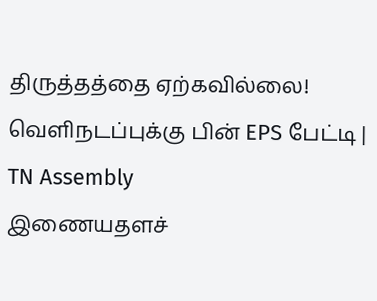திருத்தத்தை ஏற்கவில்லை! வெளிநடப்புக்கு பின் EPS பேட்டி | TN Assembly
இணையதளச்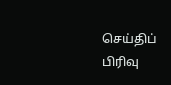செய்திப் பிரிவு